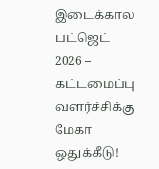இடைக்கால பட்ஜெட் 2026 – கட்டமைப்பு வளர்ச்சிக்கு மேகா ஒதுக்கீடு!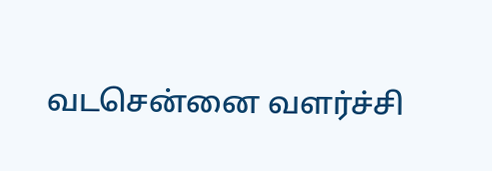வடசென்னை வளர்ச்சி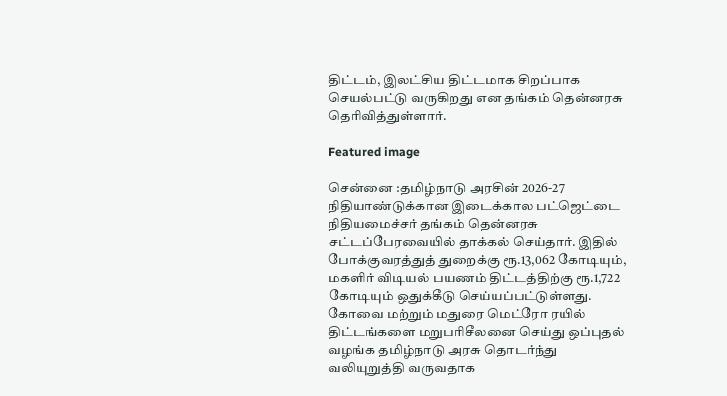திட்டம், இலட்சிய திட்டமாக சிறப்பாக செயல்பட்டு வருகிறது என தங்கம் தென்னரசு தெரிவித்துள்ளார்.

Featured image

சென்னை :தமிழ்நாடு அரசின் 2026-27 நிதியாண்டுக்கான இடைக்கால பட்ஜெட்டை நிதியமைச்சர் தங்கம் தென்னரசு சட்டப்பேரவையில் தாக்கல் செய்தார். இதில் போக்குவரத்துத் துறைக்கு ரூ.13,062 கோடியும், மகளிர் விடியல் பயணம் திட்டத்திற்கு ரூ.1,722 கோடியும் ஒதுக்கீடு செய்யப்பட்டுள்ளது. கோவை மற்றும் மதுரை மெட்ரோ ரயில் திட்டங்களை மறுபரிசீலனை செய்து ஒப்புதல் வழங்க தமிழ்நாடு அரசு தொடர்ந்து வலியுறுத்தி வருவதாக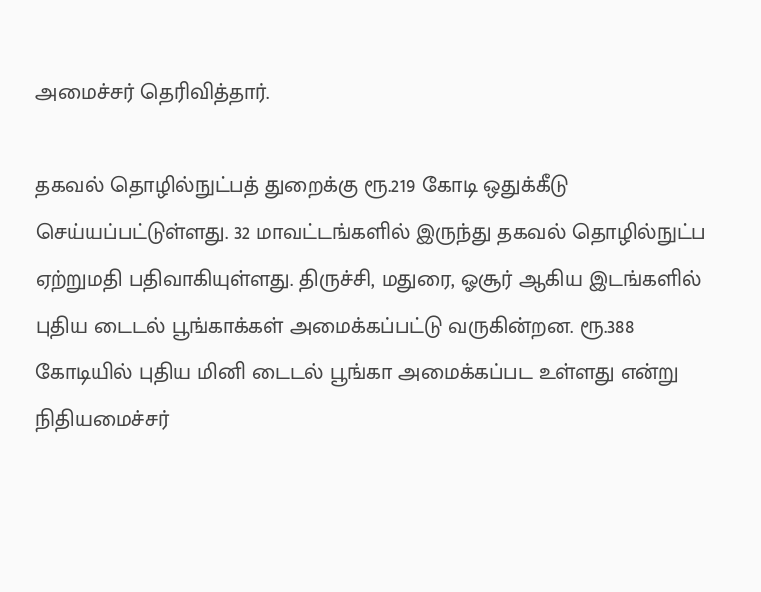அமைச்சர் தெரிவித்தார்.

தகவல் தொழில்நுட்பத் துறைக்கு ரூ.219 கோடி ஒதுக்கீடு செய்யப்பட்டுள்ளது. 32 மாவட்டங்களில் இருந்து தகவல் தொழில்நுட்ப ஏற்றுமதி பதிவாகியுள்ளது. திருச்சி, மதுரை, ஓசூர் ஆகிய இடங்களில் புதிய டைடல் பூங்காக்கள் அமைக்கப்பட்டு வருகின்றன. ரூ.388 கோடியில் புதிய மினி டைடல் பூங்கா அமைக்கப்பட உள்ளது என்று நிதியமைச்சர்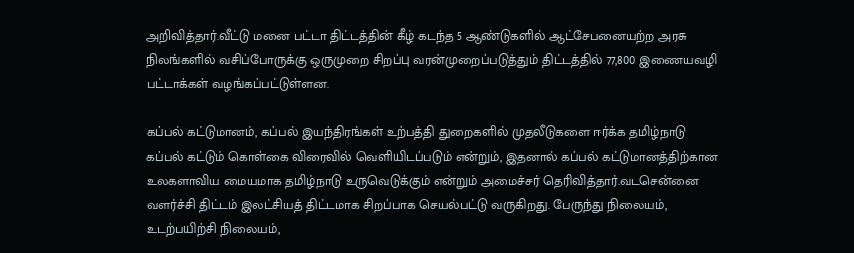அறிவித்தார்.வீட்டு மனை பட்டா திட்டத்தின் கீழ் கடந்த 5 ஆண்டுகளில் ஆட்சேபனையற்ற அரசு நிலங்களில் வசிப்போருக்கு ஒருமுறை சிறப்பு வரன்முறைப்படுத்தும் திட்டத்தில் 77,800 இணையவழி பட்டாக்கள் வழங்கப்பட்டுள்ளன.

கப்பல் கட்டுமானம், கப்பல் இயந்திரங்கள் உற்பத்தி துறைகளில் முதலீடுகளை ஈர்க்க தமிழ்நாடு கப்பல் கட்டும் கொள்கை விரைவில் வெளியிடப்படும் என்றும், இதனால் கப்பல் கட்டுமானத்திற்கான உலகளாவிய மையமாக தமிழ்நாடு உருவெடுக்கும் என்றும் அமைச்சர் தெரிவித்தார்.வடசென்னை வளர்ச்சி திட்டம் இலட்சியத் திட்டமாக சிறப்பாக செயல்பட்டு வருகிறது. பேருந்து நிலையம், உடற்பயிற்சி நிலையம்,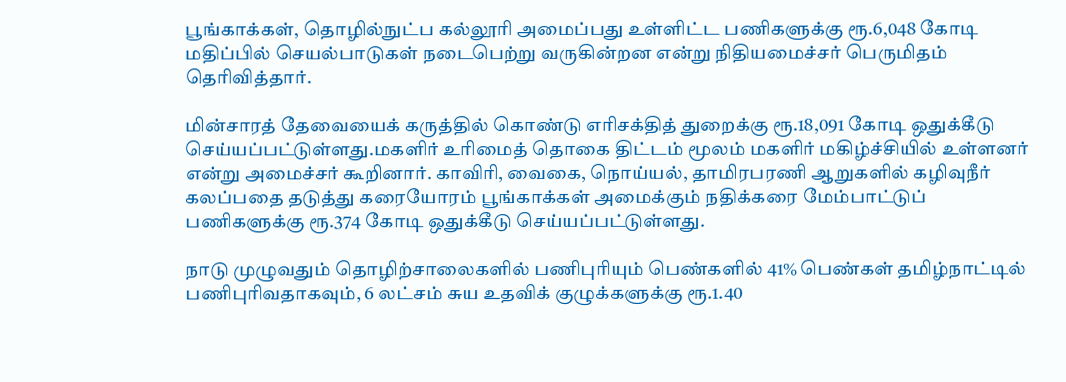பூங்காக்கள், தொழில்நுட்ப கல்லூரி அமைப்பது உள்ளிட்ட பணிகளுக்கு ரூ.6,048 கோடி மதிப்பில் செயல்பாடுகள் நடைபெற்று வருகின்றன என்று நிதியமைச்சர் பெருமிதம் தெரிவித்தார்.

மின்சாரத் தேவையைக் கருத்தில் கொண்டு எரிசக்தித் துறைக்கு ரூ.18,091 கோடி ஒதுக்கீடு செய்யப்பட்டுள்ளது.மகளிர் உரிமைத் தொகை திட்டம் மூலம் மகளிர் மகிழ்ச்சியில் உள்ளனர் என்று அமைச்சர் கூறினார். காவிரி, வைகை, நொய்யல், தாமிரபரணி ஆறுகளில் கழிவுநீர் கலப்பதை தடுத்து கரையோரம் பூங்காக்கள் அமைக்கும் நதிக்கரை மேம்பாட்டுப் பணிகளுக்கு ரூ.374 கோடி ஒதுக்கீடு செய்யப்பட்டுள்ளது.

நாடு முழுவதும் தொழிற்சாலைகளில் பணிபுரியும் பெண்களில் 41% பெண்கள் தமிழ்நாட்டில் பணிபுரிவதாகவும், 6 லட்சம் சுய உதவிக் குழுக்களுக்கு ரூ.1.40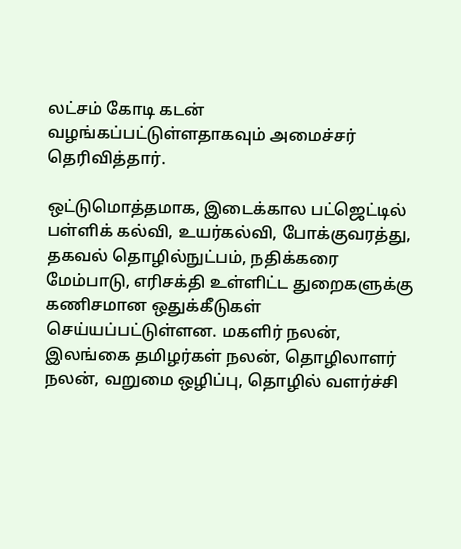லட்சம் கோடி கடன் வழங்கப்பட்டுள்ளதாகவும் அமைச்சர் தெரிவித்தார்.

ஒட்டுமொத்தமாக, இடைக்கால பட்ஜெட்டில் பள்ளிக் கல்வி, உயர்கல்வி, போக்குவரத்து, தகவல் தொழில்நுட்பம், நதிக்கரை மேம்பாடு, எரிசக்தி உள்ளிட்ட துறைகளுக்கு கணிசமான ஒதுக்கீடுகள் செய்யப்பட்டுள்ளன. மகளிர் நலன், இலங்கை தமிழர்கள் நலன், தொழிலாளர் நலன், வறுமை ஒழிப்பு, தொழில் வளர்ச்சி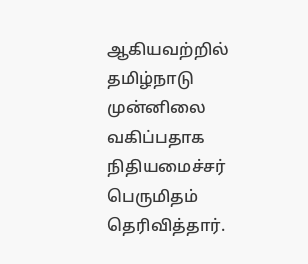ஆகியவற்றில் தமிழ்நாடு முன்னிலை வகிப்பதாக நிதியமைச்சர் பெருமிதம் தெரிவித்தார்.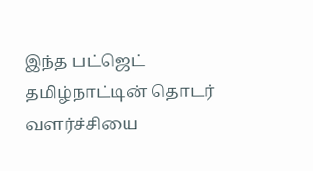இந்த பட்ஜெட் தமிழ்நாட்டின் தொடர் வளர்ச்சியை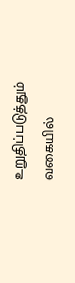உறுதிப்படுத்தும் வகையில்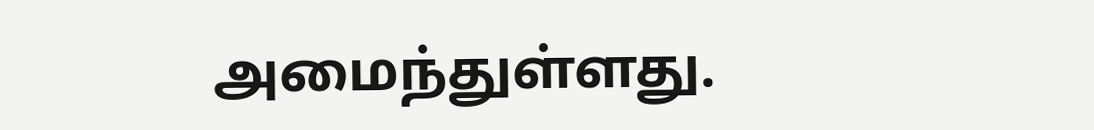அமைந்துள்ளது.